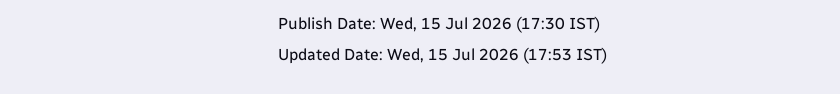Publish Date: Wed, 15 Jul 2026 (17:30 IST)
Updated Date: Wed, 15 Jul 2026 (17:53 IST)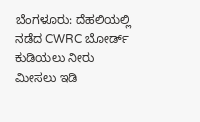ಬೆಂಗಳೂರು: ದೆಹಲಿಯಲ್ಲಿ ನಡೆದ CWRC ಬೋರ್ಡ್ ಕುಡಿಯಲು ನೀರು ಮೀಸಲು ಇಡಿ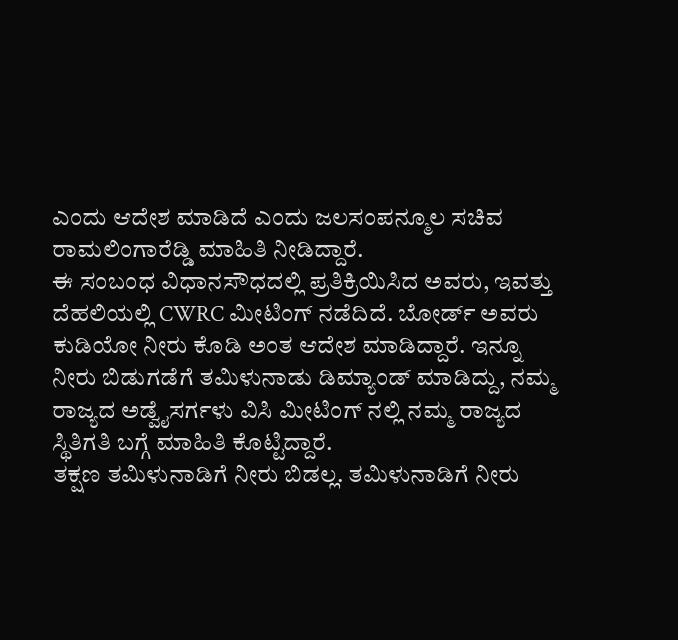ಎಂದು ಆದೇಶ ಮಾಡಿದೆ ಎಂದು ಜಲಸಂಪನ್ಮೂಲ ಸಚಿವ ರಾಮಲಿಂಗಾರೆಡ್ಡಿ ಮಾಹಿತಿ ನೀಡಿದ್ದಾರೆ.
ಈ ಸಂಬಂಧ ವಿಧಾನಸೌಧದಲ್ಲಿ ಪ್ರತಿಕ್ರಿಯಿಸಿದ ಅವರು, ಇವತ್ತು ದೆಹಲಿಯಲ್ಲಿ CWRC ಮೀಟಿಂಗ್ ನಡೆದಿದೆ. ಬೋರ್ಡ್ ಅವರು ಕುಡಿಯೋ ನೀರು ಕೊಡಿ ಅಂತ ಆದೇಶ ಮಾಡಿದ್ದಾರೆ. ಇನ್ನೂ ನೀರು ಬಿಡುಗಡೆಗೆ ತಮಿಳುನಾಡು ಡಿಮ್ಯಾಂಡ್ ಮಾಡಿದ್ದು, ನಮ್ಮ ರಾಜ್ಯದ ಅಡ್ವೈಸರ್ಗಳು ವಿಸಿ ಮೀಟಿಂಗ್ ನಲ್ಲಿ ನಮ್ಮ ರಾಜ್ಯದ ಸ್ಥಿತಿಗತಿ ಬಗ್ಗೆ ಮಾಹಿತಿ ಕೊಟ್ಟಿದ್ದಾರೆ.
ತಕ್ಷಣ ತಮಿಳುನಾಡಿಗೆ ನೀರು ಬಿಡಲ್ಲ. ತಮಿಳುನಾಡಿಗೆ ನೀರು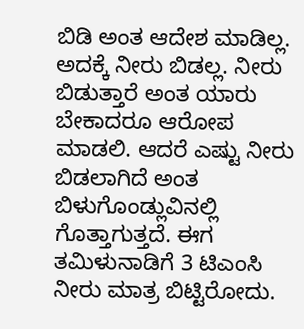ಬಿಡಿ ಅಂತ ಆದೇಶ ಮಾಡಿಲ್ಲ. ಅದಕ್ಕೆ ನೀರು ಬಿಡಲ್ಲ. ನೀರು ಬಿಡುತ್ತಾರೆ ಅಂತ ಯಾರು ಬೇಕಾದರೂ ಆರೋಪ ಮಾಡಲಿ. ಆದರೆ ಎಷ್ಟು ನೀರು ಬಿಡಲಾಗಿದೆ ಅಂತ ಬಿಳುಗೊಂಡ್ಲುವಿನಲ್ಲಿ ಗೊತ್ತಾಗುತ್ತದೆ. ಈಗ ತಮಿಳುನಾಡಿಗೆ 3 ಟಿಎಂಸಿ ನೀರು ಮಾತ್ರ ಬಿಟ್ಟಿರೋದು.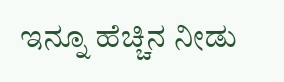ಇನ್ನೂ ಹೆಚ್ಚಿನ ನೀಡು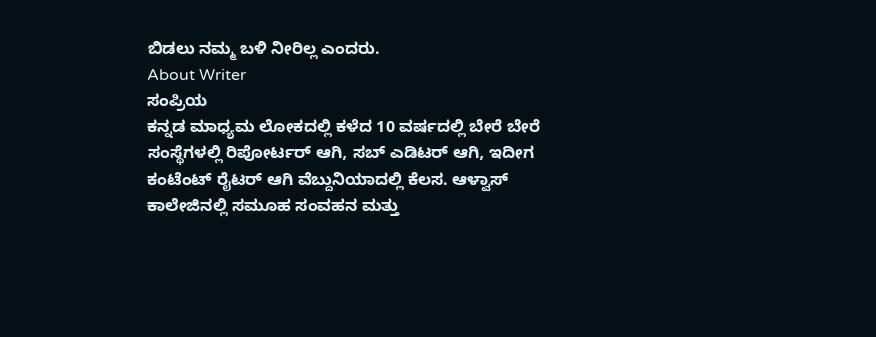ಬಿಡಲು ನಮ್ಮ ಬಳಿ ನೀರಿಲ್ಲ ಎಂದರು.
About Writer
ಸಂಪ್ರಿಯ
ಕನ್ನಡ ಮಾಧ್ಯಮ ಲೋಕದಲ್ಲಿ ಕಳೆದ 10 ವರ್ಷದಲ್ಲಿ ಬೇರೆ ಬೇರೆ ಸಂಸ್ಥೆಗಳಲ್ಲಿ ರಿಪೋರ್ಟರ್ ಆಗಿ, ಸಬ್ ಎಡಿಟರ್ ಆಗಿ, ಇದೀಗ ಕಂಟೆಂಟ್ ರೈಟರ್ ಆಗಿ ವೆಬ್ದುನಿಯಾದಲ್ಲಿ ಕೆಲಸ. ಆಳ್ವಾಸ್ ಕಾಲೇಜಿನಲ್ಲಿ ಸಮೂಹ ಸಂವಹನ ಮತ್ತು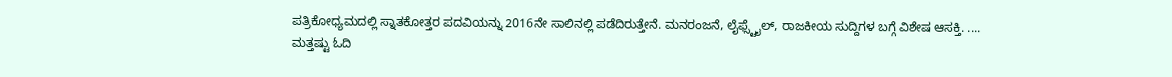ಪತ್ರಿಕೋಧ್ಯಮದಲ್ಲಿ ಸ್ನಾತಕೋತ್ತರ ಪದವಿಯನ್ನು 2016ನೇ ಸಾಲಿನಲ್ಲಿ ಪಡೆದಿರುತ್ತೇನೆ. ಮನರಂಜನೆ, ಲೈಫ್ಸ್ಟೈಲ್, ರಾಜಕೀಯ ಸುದ್ದಿಗಳ ಬಗ್ಗೆ ವಿಶೇಷ ಆಸಕ್ತಿ. ....
ಮತ್ತಷ್ಟು ಓದಿ